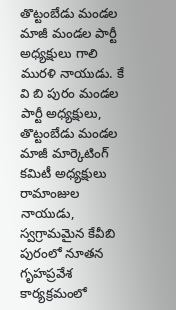తొట్టంబేడు మండల మాజీ మండల పార్టీ అధ్యక్షులు గాలి మురళి నాయుడు. కే వి బి పురం మండల పార్టీ అధ్యక్షులు, తొట్టంబేడు మండల మాజీ మార్కెటింగ్ కమిటీ అధ్యక్షులు రామాంజుల నాయుడు, స్వగ్రామమైన కేవీబి పురంలో నూతన గృహప్రవేశ కార్యక్రమంలో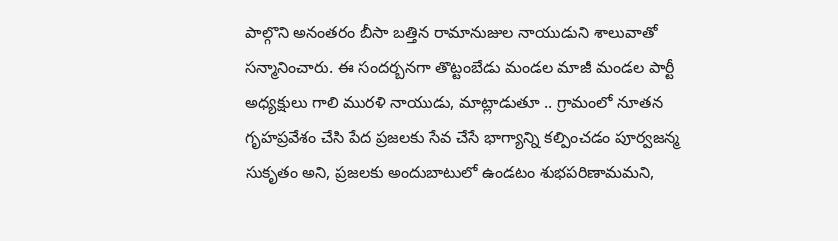పాల్గొని అనంతరం బీసా బత్తిన రామానుజుల నాయుడుని శాలువాతో సన్మానించారు. ఈ సందర్బనగా తొట్టంబేడు మండల మాజీ మండల పార్టీ అధ్యక్షులు గాలి మురళి నాయుడు, మాట్లాడుతూ .. గ్రామంలో నూతన గృహప్రవేశం చేసి పేద ప్రజలకు సేవ చేసే భాగ్యాన్ని కల్పించడం పూర్వజన్మ సుకృతం అని, ప్రజలకు అందుబాటులో ఉండటం శుభపరిణామమని,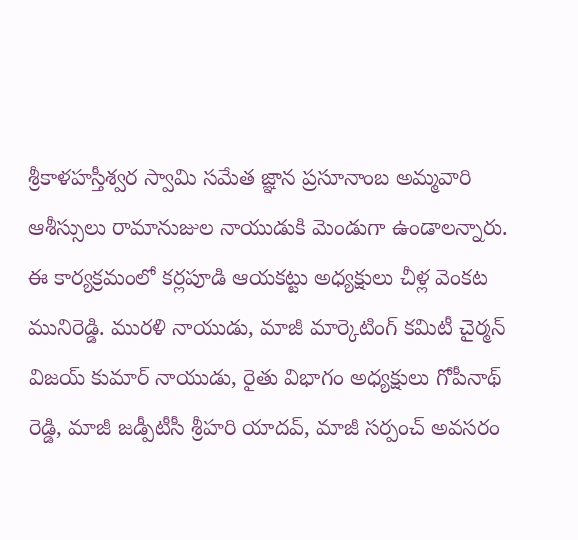శ్రీకాళహస్తీశ్వర స్వామి సమేత జ్ఞాన ప్రసూనాంబ అమ్మవారి ఆశీస్సులు రామానుజుల నాయుడుకి మెండుగా ఉండాలన్నారు. ఈ కార్యక్రమంలో కర్లపూడి ఆయకట్టు అధ్యక్షులు చీళ్ల వెంకట మునిరెడ్డి. మురళి నాయుడు, మాజీ మార్కెటింగ్ కమిటీ చైర్మన్ విజయ్ కుమార్ నాయుడు, రైతు విభాగం అధ్యక్షులు గోపీనాథ్ రెడ్డి, మాజీ జడ్పీటీసీ శ్రీహరి యాదవ్, మాజీ సర్పంచ్ అవసరం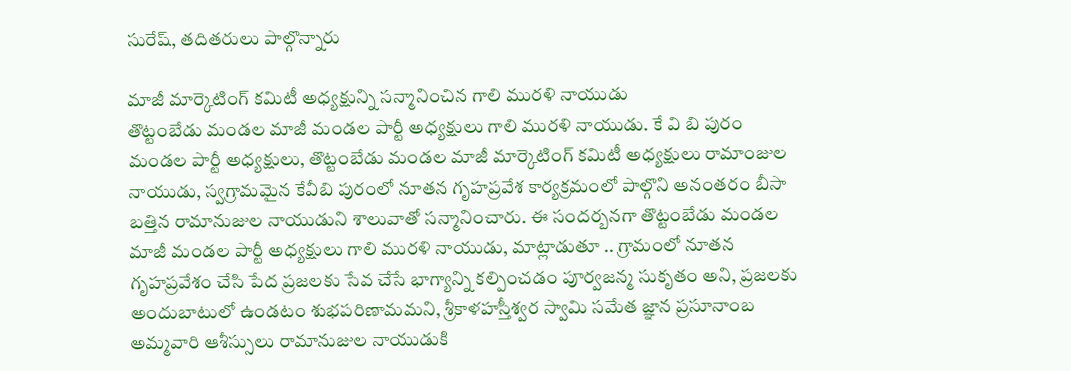సురేష్, తదితరులు పాల్గొన్నారు

మాజీ మార్కెటింగ్ కమిటీ అధ్యక్షున్ని సన్మానించిన గాలి మురళి నాయుడు
తొట్టంబేడు మండల మాజీ మండల పార్టీ అధ్యక్షులు గాలి మురళి నాయుడు. కే వి బి పురం మండల పార్టీ అధ్యక్షులు, తొట్టంబేడు మండల మాజీ మార్కెటింగ్ కమిటీ అధ్యక్షులు రామాంజుల నాయుడు, స్వగ్రామమైన కేవీబి పురంలో నూతన గృహప్రవేశ కార్యక్రమంలో పాల్గొని అనంతరం బీసా బత్తిన రామానుజుల నాయుడుని శాలువాతో సన్మానించారు. ఈ సందర్బనగా తొట్టంబేడు మండల మాజీ మండల పార్టీ అధ్యక్షులు గాలి మురళి నాయుడు, మాట్లాడుతూ .. గ్రామంలో నూతన గృహప్రవేశం చేసి పేద ప్రజలకు సేవ చేసే భాగ్యాన్ని కల్పించడం పూర్వజన్మ సుకృతం అని, ప్రజలకు అందుబాటులో ఉండటం శుభపరిణామమని, శ్రీకాళహస్తీశ్వర స్వామి సమేత జ్ఞాన ప్రసూనాంబ అమ్మవారి ఆశీస్సులు రామానుజుల నాయుడుకి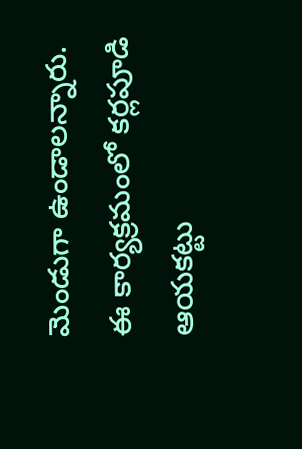మెండుగా ఉండాలన్నారు. ఈ కార్యక్రమంలో కర్లపూడి ఆయకట్టు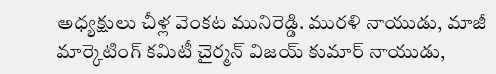అధ్యక్షులు చీళ్ల వెంకట మునిరెడ్డి. మురళి నాయుడు, మాజీ మార్కెటింగ్ కమిటీ చైర్మన్ విజయ్ కుమార్ నాయుడు,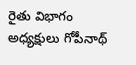రైతు విభాగం అధ్యక్షులు గోపీనాథ్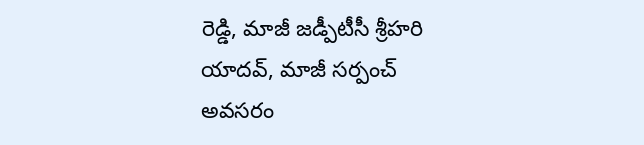రెడ్డి, మాజీ జడ్పీటీసీ శ్రీహరి యాదవ్, మాజీ సర్పంచ్ అవసరం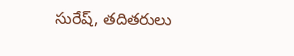సురేష్, తదితరులు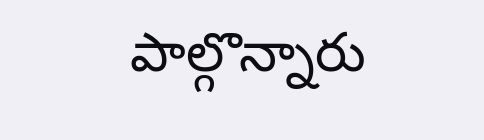పాల్గొన్నారు